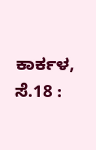ಕಾರ್ಕಳ, ಸೆ.18 :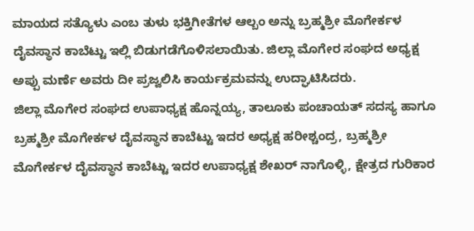ಮಾಯದ ಸತ್ಯೊಳು ಎಂಬ ತುಳು ಭಕ್ತಿಗೀತೆಗಳ ಆಲ್ಬಂ ಅನ್ನು ಬ್ರಹ್ಮಶ್ರೀ ಮೊಗೇರ್ಕಳ ದೈವಸ್ಥಾನ ಕಾಬೆಟ್ಟು ಇಲ್ಲಿ ಬಿಡುಗಡೆಗೊಳಿಸಲಾಯಿತು. ಜಿಲ್ಲಾ ಮೊಗೇರ ಸಂಘದ ಅಧ್ಯಕ್ಷ ಅಪ್ಪು ಮರ್ಣೆ ಅವರು ದೀ ಪ್ರಜ್ವಲಿಸಿ ಕಾರ್ಯಕ್ರಮವನ್ನು ಉದ್ಘಾಟಿಸಿದರು.
ಜಿಲ್ಲಾ ಮೊಗೇರ ಸಂಘದ ಉಪಾಧ್ಯಕ್ಷ ಹೊನ್ನಯ್ಯ, ತಾಲೂಕು ಪಂಚಾಯತ್ ಸದಸ್ಯ ಹಾಗೂ ಬ್ರಹ್ಮಶ್ರೀ ಮೊಗೇರ್ಕಳ ದೈವಸ್ಥಾನ ಕಾಬೆಟ್ಟು ಇದರ ಅಧ್ಯಕ್ಷ ಹರೀಶ್ಚಂದ್ರ, ಬ್ರಹ್ಮಶ್ರೀ ಮೊಗೇರ್ಕಳ ದೈವಸ್ಥಾನ ಕಾಬೆಟ್ಟು ಇದರ ಉಪಾಧ್ಯಕ್ಷ ಶೇಖರ್ ನಾಗೊಳ್ಳಿ, ಕ್ಷೇತ್ರದ ಗುರಿಕಾರ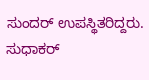ಸುಂದರ್ ಉಪಸ್ಥಿತರಿದ್ದರು.
ಸುಧಾಕರ್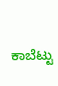ಕಾಬೆಟ್ಟು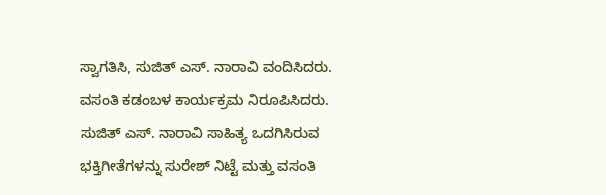ಸ್ವಾಗತಿಸಿ, ಸುಜಿತ್ ಎಸ್. ನಾರಾವಿ ವಂದಿಸಿದರು. ವಸಂತಿ ಕಡಂಬಳ ಕಾರ್ಯಕ್ರಮ ನಿರೂಪಿಸಿದರು. ಸುಜಿತ್ ಎಸ್. ನಾರಾವಿ ಸಾಹಿತ್ಯ ಒದಗಿಸಿರುವ ಭಕ್ತಿಗೀತೆಗಳನ್ನು ಸುರೇಶ್ ನಿಟ್ಟೆ ಮತ್ತು ವಸಂತಿ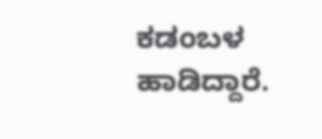ಕಡಂಬಳ ಹಾಡಿದ್ದಾರೆ.